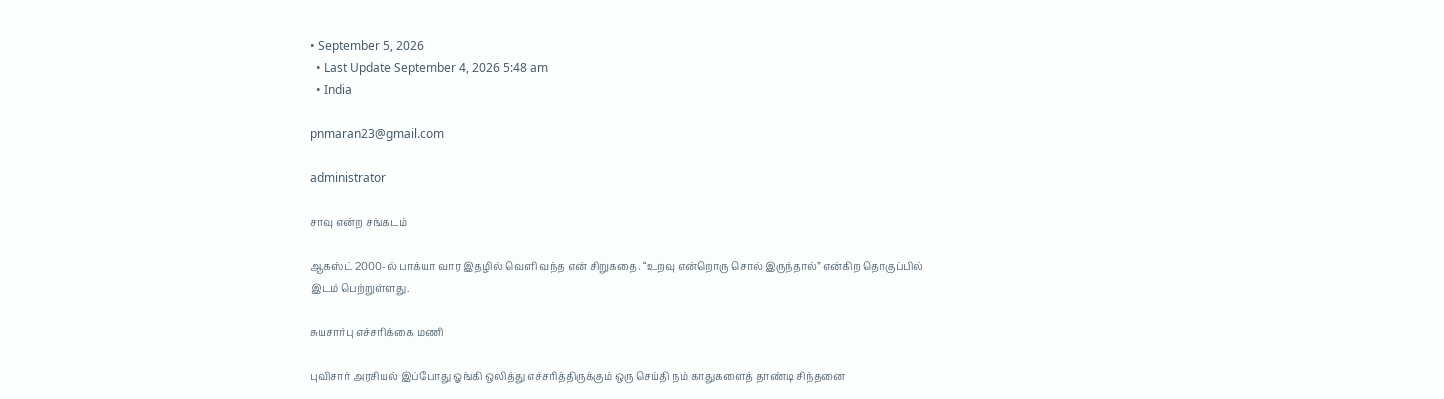• September 5, 2026
  • Last Update September 4, 2026 5:48 am
  • India

pnmaran23@gmail.com

administrator

சாவு என்ற சங்கடம்

ஆகஸ்ட் 2000-ல் பாக்யா வார இதழில் வெளி வந்த என் சிறுகதை. “உறவு என்றொரு சொல் இருந்தால்” என்கிற தொகுப்பில் இடம் பெற்றுள்ளது.

சுயசார்பு எச்சரிக்கை மணி

புவிசார் அரசியல் இப்போது ஓங்கி ஒலித்து எச்சரித்திருக்கும் ஒரு செய்தி நம் காதுகளைத் தாண்டி சிந்தனை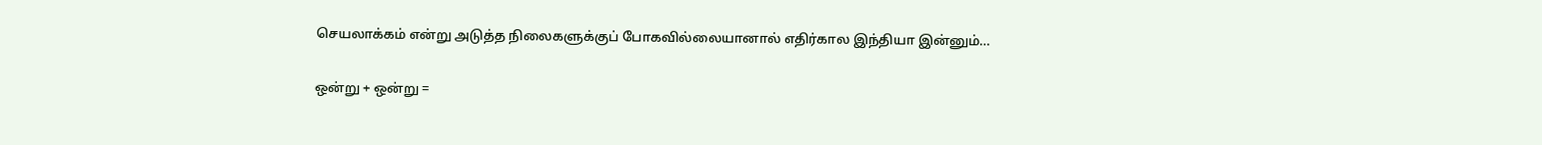செயலாக்கம் என்று அடுத்த நிலைகளுக்குப் போகவில்லையானால் எதிர்கால இந்தியா இன்னும்…

ஒன்று + ஒன்று =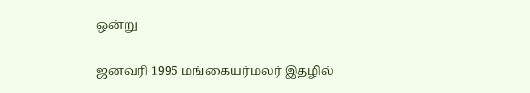ஒன்று

ஜனவரி 1995 மங்கையர்மலர் இதழில்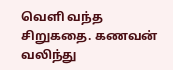வெளி வந்த சிறுகதை. கணவன் வலிந்து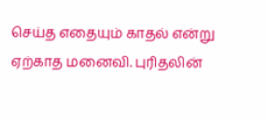செய்த எதையும் காதல் என்று ஏற்காத மனைவி. புரிதலின்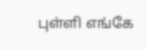புள்ளி எங்கே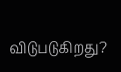விடுபடுகிறது?